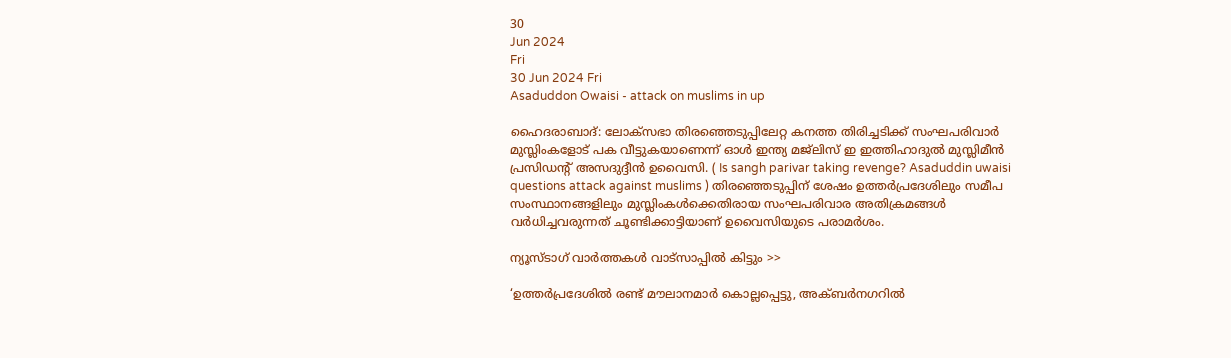30
Jun 2024
Fri
30 Jun 2024 Fri
Asaduddon Owaisi - attack on muslims in up

ഹൈദരാബാദ്: ലോക്‌സഭാ തിരഞ്ഞെടുപ്പിലേറ്റ കനത്ത തിരിച്ചടിക്ക് സംഘപരിവാര്‍ മുസ്ലിംകളോട് പക വീട്ടുകയാണെന്ന് ഓള്‍ ഇന്ത്യ മജ്ലിസ് ഇ ഇത്തിഹാദുല്‍ മുസ്ലിമീന്‍ പ്രസിഡന്റ് അസദുദ്ദീന്‍ ഉവൈസി. ( Is sangh parivar taking revenge? Asaduddin uwaisi questions attack against muslims ) തിരഞ്ഞെടുപ്പിന് ശേഷം ഉത്തര്‍പ്രദേശിലും സമീപ സംസ്ഥാനങ്ങളിലും മുസ്ലിംകള്‍ക്കെതിരായ സംഘപരിവാര അതിക്രമങ്ങള്‍ വര്‍ധിച്ചവരുന്നത് ചൂണ്ടിക്കാട്ടിയാണ് ഉവൈസിയുടെ പരാമര്‍ശം.

ന്യൂസ്ടാഗ് വാര്‍ത്തകള്‍ വാട്‌സാപ്പില്‍ കിട്ടും >>

‘ഉത്തര്‍പ്രദേശില്‍ രണ്ട് മൗലാനമാര്‍ കൊല്ലപ്പെട്ടു, അക്ബര്‍നഗറില്‍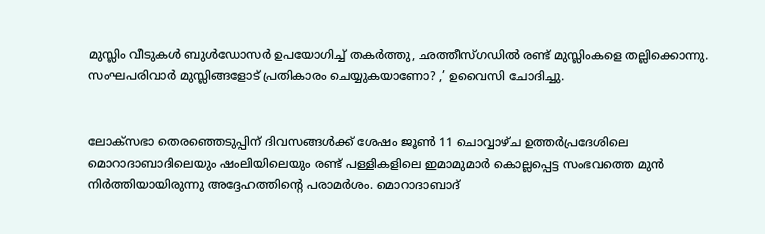മുസ്ലിം വീടുകള്‍ ബുള്‍ഡോസര്‍ ഉപയോഗിച്ച് തകര്‍ത്തു, ഛത്തീസ്ഗഡില്‍ രണ്ട് മുസ്ലിംകളെ തല്ലിക്കൊന്നു. സംഘപരിവാര്‍ മുസ്ലിങ്ങളോട് പ്രതികാരം ചെയ്യുകയാണോ? ,’ ഉവൈസി ചോദിച്ചു.


ലോക്സഭാ തെരഞ്ഞെടുപ്പിന് ദിവസങ്ങള്‍ക്ക് ശേഷം ജൂണ്‍ 11 ചൊവ്വാഴ്ച ഉത്തര്‍പ്രദേശിലെ മൊറാദാബാദിലെയും ഷംലിയിലെയും രണ്ട് പള്ളികളിലെ ഇമാമുമാര്‍ കൊല്ലപ്പെട്ട സംഭവത്തെ മുന്‍ നിര്‍ത്തിയായിരുന്നു അദ്ദേഹത്തിന്റെ പരാമര്‍ശം. മൊറാദാബാദ്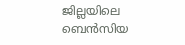ജില്ലയിലെ ബെന്‍സിയ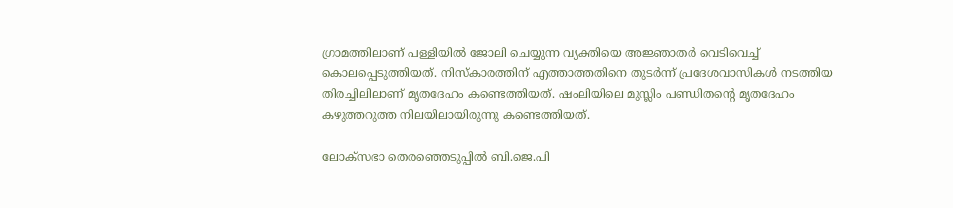ഗ്രാമത്തിലാണ് പള്ളിയില്‍ ജോലി ചെയ്യുന്ന വ്യക്തിയെ അജ്ഞാതര്‍ വെടിവെച്ച് കൊലപ്പെടുത്തിയത്. നിസ്‌കാരത്തിന് എത്താത്തതിനെ തുടര്‍ന്ന് പ്രദേശവാസികള്‍ നടത്തിയ തിരച്ചിലിലാണ് മൃതദേഹം കണ്ടെത്തിയത്. ഷംലിയിലെ മുസ്ലിം പണ്ഡിതന്റെ മൃതദേഹം കഴുത്തറുത്ത നിലയിലായിരുന്നു കണ്ടെത്തിയത്.

ലോക്‌സഭാ തെരഞ്ഞെടുപ്പില്‍ ബി.ജെ.പി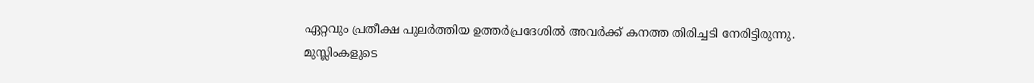ഏറ്റവും പ്രതീക്ഷ പുലര്‍ത്തിയ ഉത്തര്‍പ്രദേശില്‍ അവര്‍ക്ക് കനത്ത തിരിച്ചടി നേരിട്ടിരുന്നു. മുസ്ലിംകളുടെ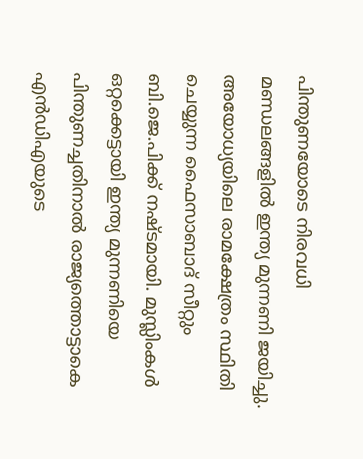പിന്തുണയോടെ നിരവധി മണ്ഡലങ്ങളില്‍ ഇന്ത്യ മുന്നണി ജയിച്ചു. അയോധ്യയിലെ രാമക്ഷേത്രം സ്ഥിതി ചെയ്യുന്ന ഫൈസാബാദ് സീറ്റും ബി.ജെ.പിക്ക് നഷ്ടമായി. മുസ്ലിംകള്‍ ഒറ്റക്കെട്ടായി ഇന്ത്യ മുന്നണിയെ പിന്തുണച്ചതിനാല്‍ രാജ്യത്തൊട്ടാകെ എന്‍ഡിഎയുടെ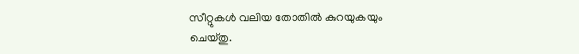സീറ്റുകള്‍ വലിയ തോതില്‍ കുറയുകയും ചെയ്തു.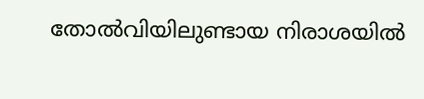തോല്‍വിയിലുണ്ടായ നിരാശയില്‍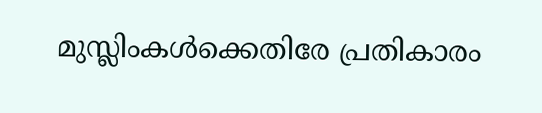മുസ്ലിംകള്‍ക്കെതിരേ പ്രതികാരം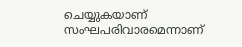ചെയ്യുകയാണ് സംഘപരിവാരമെന്നാണ്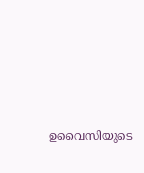ഉവൈസിയുടെ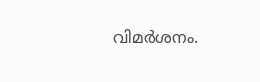വിമര്‍ശനം.